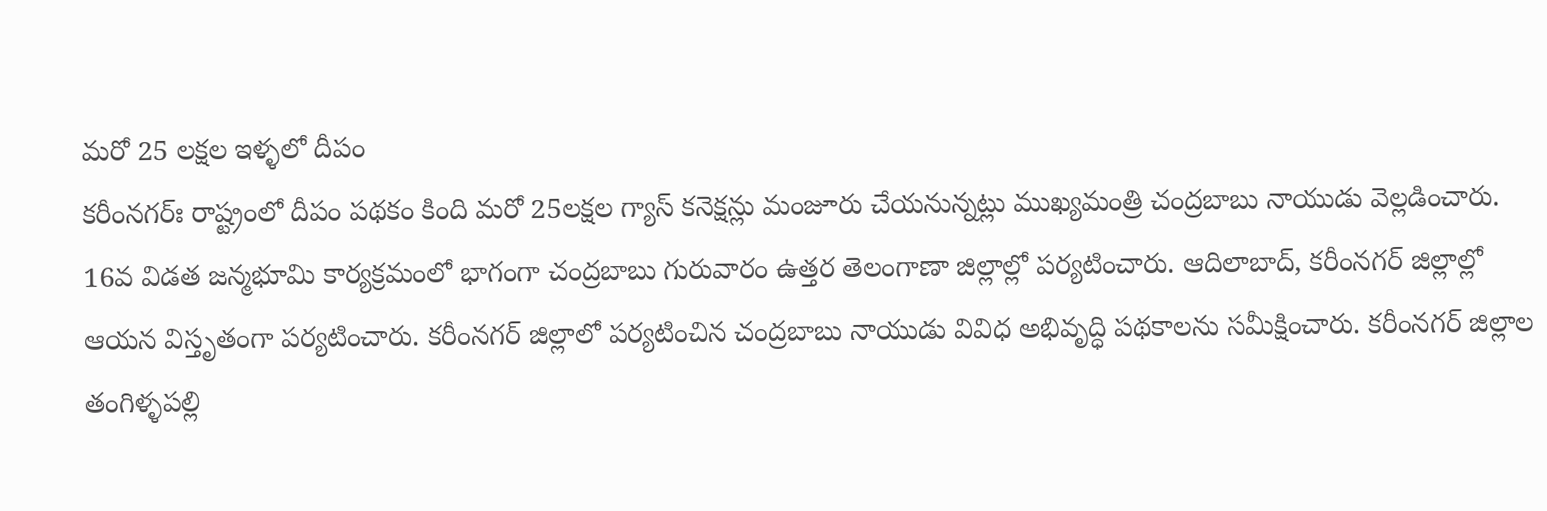మరో 25 లక్షల ఇళ్ళలో దీపం
కరీంనగర్ః రాష్ట్రంలో దీపం పథకం కింది మరో 25లక్షల గ్యాస్ కనెక్షన్లు మంజూరు చేయనున్నట్లు ముఖ్యమంత్రి చంద్రబాబు నాయుడు వెల్లడించారు. 16వ విడత జన్మభూమి కార్యక్రమంలో భాగంగా చంద్రబాబు గురువారం ఉత్తర తెలంగాణా జిల్లాల్లో పర్యటించారు. ఆదిలాబాద్, కరీంనగర్ జిల్లాల్లో ఆయన విస్తృతంగా పర్యటించారు. కరీంనగర్ జిల్లాలో పర్యటించిన చంద్రబాబు నాయుడు వివిధ అభివృద్ధి పథకాలను సమీక్షించారు. కరీంనగర్ జిల్లాల తంగిళ్ళపల్లి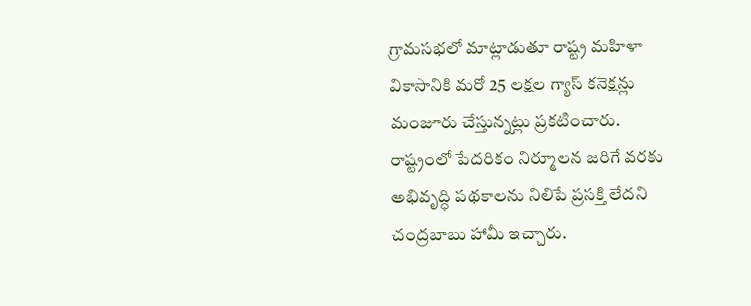గ్రామసభలో మాట్లాడుతూ రాష్ట్ర మహిళా వికాసానికి మరో 25 లక్షల గ్యాస్ కనెక్షన్లు మంజూరు చేస్తున్నట్లు ప్రకటించారు.
రాష్ట్రంలో పేదరికం నిర్మూలన జరిగే వరకు అభివృద్ధి పథకాలను నిలిపే ప్రసక్తి లేదని చంద్రబాబు హామీ ఇచ్చారు.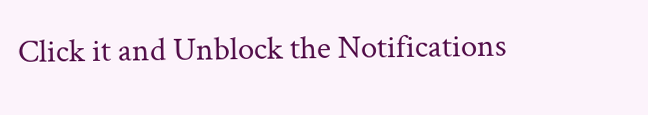Click it and Unblock the Notifications